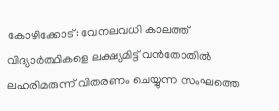കോഴിക്കോട്: വേനലവധി കാലത്ത് വിദ്യാർത്ഥികളെ ലക്ഷ്യമിട്ട് വൻതോതിൽ ലഹരിമരുന്ന് വിതരണം ചെയ്യുന്ന സംഘത്തെ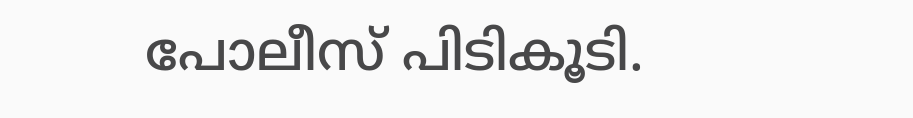പോലീസ് പിടികൂടി.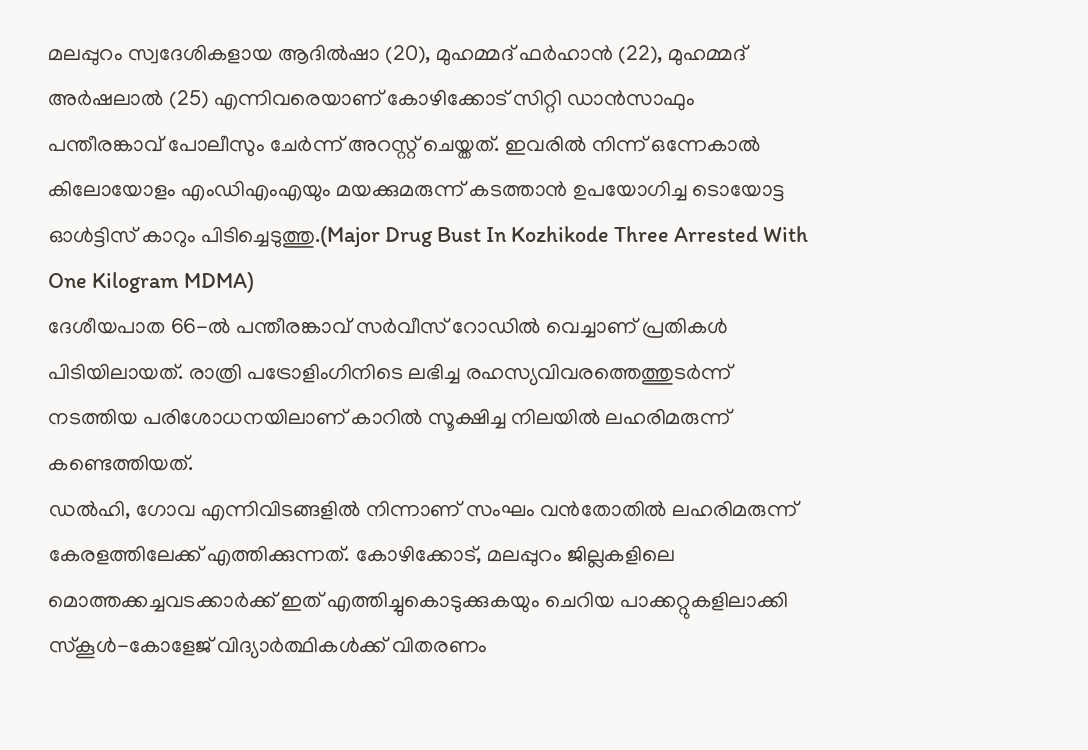മലപ്പുറം സ്വദേശികളായ ആദിൽഷാ (20), മുഹമ്മദ് ഫർഹാൻ (22), മുഹമ്മദ് അർഷലാൽ (25) എന്നിവരെയാണ് കോഴിക്കോട് സിറ്റി ഡാൻസാഫും പന്തീരങ്കാവ് പോലീസും ചേർന്ന് അറസ്റ്റ് ചെയ്തത്. ഇവരിൽ നിന്ന് ഒന്നേകാൽ കിലോയോളം എംഡിഎംഎയും മയക്കുമരുന്ന് കടത്താൻ ഉപയോഗിച്ച ടൊയോട്ട ഓൾട്ടിസ് കാറും പിടിച്ചെടുത്തു.(Major Drug Bust In Kozhikode Three Arrested With One Kilogram MDMA)
ദേശീയപാത 66-ൽ പന്തീരങ്കാവ് സർവീസ് റോഡിൽ വെച്ചാണ് പ്രതികൾ പിടിയിലായത്. രാത്രി പട്രോളിംഗിനിടെ ലഭിച്ച രഹസ്യവിവരത്തെത്തുടർന്ന് നടത്തിയ പരിശോധനയിലാണ് കാറിൽ സൂക്ഷിച്ച നിലയിൽ ലഹരിമരുന്ന് കണ്ടെത്തിയത്.
ഡൽഹി, ഗോവ എന്നിവിടങ്ങളിൽ നിന്നാണ് സംഘം വൻതോതിൽ ലഹരിമരുന്ന് കേരളത്തിലേക്ക് എത്തിക്കുന്നത്. കോഴിക്കോട്, മലപ്പുറം ജില്ലകളിലെ മൊത്തക്കച്ചവടക്കാർക്ക് ഇത് എത്തിച്ചുകൊടുക്കുകയും ചെറിയ പാക്കറ്റുകളിലാക്കി സ്കൂൾ-കോളേജ് വിദ്യാർത്ഥികൾക്ക് വിതരണം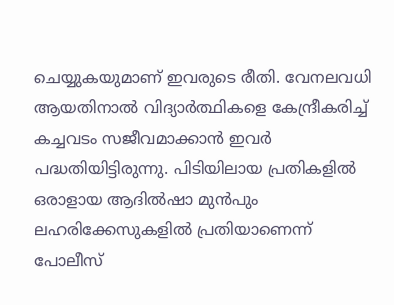ചെയ്യുകയുമാണ് ഇവരുടെ രീതി. വേനലവധി ആയതിനാൽ വിദ്യാർത്ഥികളെ കേന്ദ്രീകരിച്ച് കച്ചവടം സജീവമാക്കാൻ ഇവർ പദ്ധതിയിട്ടിരുന്നു. പിടിയിലായ പ്രതികളിൽ ഒരാളായ ആദിൽഷാ മുൻപും ലഹരിക്കേസുകളിൽ പ്രതിയാണെന്ന് പോലീസ്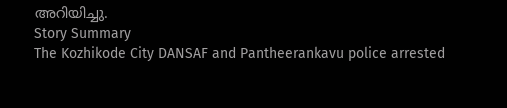അറിയിച്ചു.
Story Summary
The Kozhikode City DANSAF and Pantheerankavu police arrested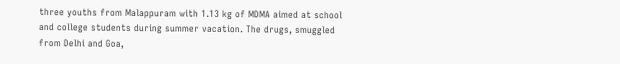three youths from Malappuram with 1.13 kg of MDMA aimed at school and college students during summer vacation. The drugs, smuggled from Delhi and Goa,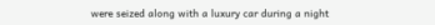were seized along with a luxury car during a night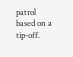patrol based on a tip-off.